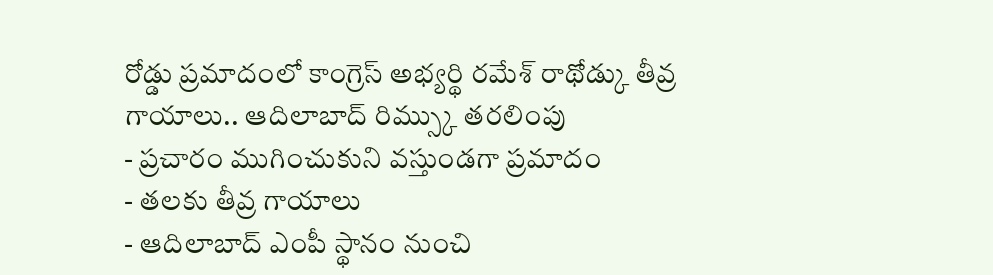రోడ్డు ప్రమాదంలో కాంగ్రెస్ అభ్యర్థి రమేశ్ రాథోడ్కు తీవ్ర గాయాలు.. ఆదిలాబాద్ రిమ్స్కు తరలింపు
- ప్రచారం ముగించుకుని వస్తుండగా ప్రమాదం
- తలకు తీవ్ర గాయాలు
- ఆదిలాబాద్ ఎంపీ స్థానం నుంచి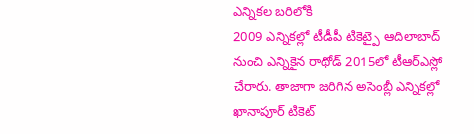ఎన్నికల బరిలోకి
2009 ఎన్నికల్లో టీడీపీ టికెట్పై ఆదిలాబాద్ నుంచి ఎన్నికైన రాథోడ్ 2015లో టీఆర్ఎస్లో చేరారు. తాజాగా జరిగిన అసెంబ్లీ ఎన్నికల్లో ఖానాపూర్ టికెట్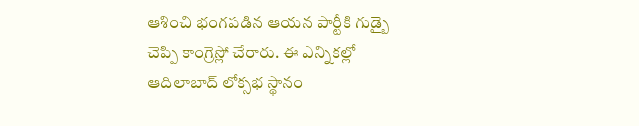ఆశించి భంగపడిన ఆయన పార్టీకి గుడ్బై చెప్పి కాంగ్రెస్లో చేరారు. ఈ ఎన్నికల్లో ఆదిలాబాద్ లోక్సభ స్థానం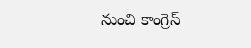నుంచి కాంగ్రెస్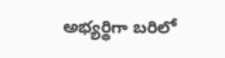అభ్యర్థిగా బరిలో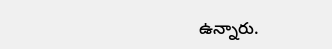ఉన్నారు.